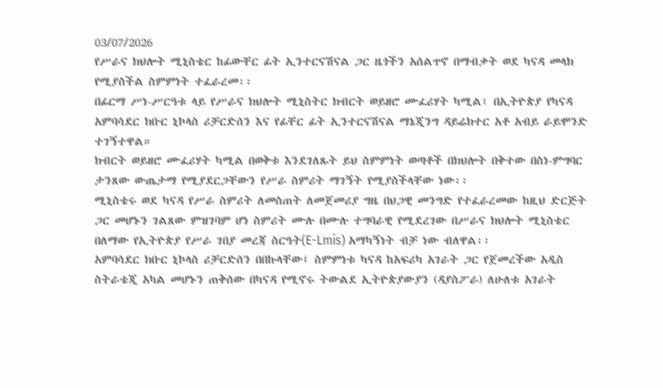03/07/2026
የሥራና ክህሎት ሚኒስቴር ከፊውቸር ፊት ኢንተርናሽናል ጋር ዜጎችን አሰልጥኖ በማብቃት ወደ ካናዳ መላክ የሚያስችል ስምምነት ተፈራረመ፡፡
በፊርማ ሥነ-ሥርዓቱ ላይ የሥራና ክህሎት ሚኒስትር ክብርት ወይዘሮ ሙፈሪሃት ካሚል፣ በኢትዮጵያ የካናዳ አምባሳደር ክቡር ኒኮላስ ሪቻርድሰን እና የፊቸር ፊት ኢንተርናሽናል ማኔጂንግ ዳይሬክተር አቶ አብይ ራይሞንድ ተገኝተዋል።
ክብርት ወይዘሮ ሙፈሪሃት ካሚል በወቅቱ እንደገለጹት ይህ ስምምነት ወጣቶች በክህሎት በቅተው በስነ-ምግባር ታንጸው ውጤታማ የሚያደርጋቸውን የሥራ ስምሪት ማገኝት የሚያስችላቸው ነው፡፡
ሚኒስቴሩ ወደ ካናዳ የሥራ ስምሪት ለመስጠት ለመጀመሪያ ግዜ በህጋዊ መንግድ የተፈራረመው ከዚህ ድርጅት ጋር መሆኑን ገልጸው ምዝገባም ሆነ ስምሪት ሙሉ በሙሉ ተግባራዊ የሚደረገው በሥራና ክህሎት ሚኒስቴር በለማው የኢትዮጵያ የሥራ ገበያ መረጃ ስርዓት(E-Lmis) አማካኝነት ብቻ ነው ብለዋል፡፡
አምባሳደር ክቡር ኒኮላስ ሪቻርድሰን በበኩላቸው፤ ስምምነቱ ካናዳ ከአፍሪካ አገራት ጋር የጀመረችው አዲስ ስትራቴጂ አካል መሆኑን ጠቅሰው በካናዳ የሚኖሩ ትውልደ ኢትዮጵያውያን (ዳያስፖራ) ለሁለቱ አገራት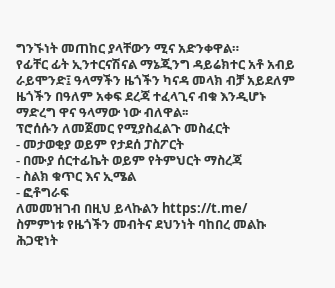ግንኙነት መጠከር ያላቸውን ሚና አድንቀዋል።
የፊቸር ፊት ኢንተርናሽናል ማኔጂንግ ዳይሬክተር አቶ አብይ ራይሞንድ፤ ዓላማችን ዜጎችን ካናዳ መላክ ብቻ አይደለም ዜጎችን በዓለም አቀፍ ደረጃ ተፈላጊና ብቁ እንዲሆኑ ማድረግ ዋና ዓላማው ነው ብለዋል፡፡
ፕሮሰሱን ለመጀመር የሚያስፈልጉ መስፈርት
- መታወቂያ ወይም የታደሰ ፓስፖርት
- በሙያ ሰርተፊኬት ወይም የትምህርት ማስረጃ
- ስልክ ቁጥር እና ኢሜል
- ፎቶግራፍ
ለመመዝገብ በዚህ ይላኩልን https://t.me/
ስምምነቱ የዜጎችን መብትና ደህንነት ባከበረ መልኩ ሕጋዊነት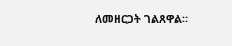ለመዘርጋት ገልጸዋል።